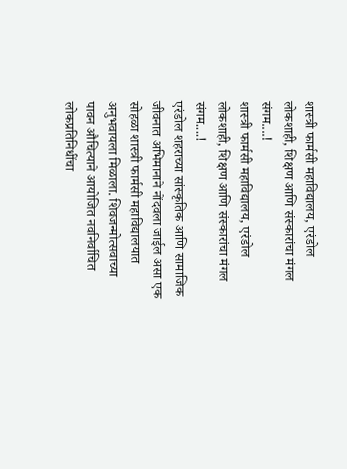शास्त्री फार्मसी महाविद्यालय, एरंडोल लोकशाही, शिक्षण आणि संस्कारांचा मंगल संगम....!
शास्त्री फार्मसी महाविद्यालय, एरंडोल लोकशाही, शिक्षण आणि संस्कारांचा मंगल संगम....!
एरंडोल शहराच्या सांस्कृतिक आणि सामाजिक जीवनात अभिमानाने नोंदवला जाईल असा एक सोहळा शास्त्री फार्मसी महाविद्यालयात अनुभवायला मिळाला. शिवजन्मोत्सवाच्या पावन औचित्याने आयोजित नवनिर्वाचित लोकप्रतिनिधींचा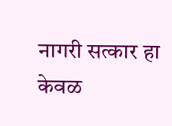नागरी सत्कार हा केवळ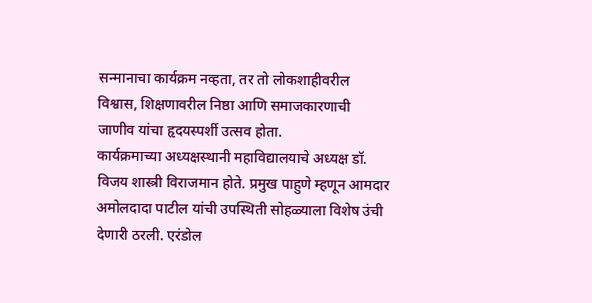सन्मानाचा कार्यक्रम नव्हता, तर तो लोकशाहीवरील विश्वास, शिक्षणावरील निष्ठा आणि समाजकारणाची जाणीव यांचा हृदयस्पर्शी उत्सव होता.
कार्यक्रमाच्या अध्यक्षस्थानी महाविद्यालयाचे अध्यक्ष डॉ. विजय शास्त्री विराजमान होते. प्रमुख पाहुणे म्हणून आमदार अमोलदादा पाटील यांची उपस्थिती सोहळ्याला विशेष उंची देणारी ठरली. एरंडोल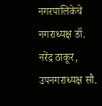नगरपालिकेचे नगराध्यक्ष डॉ. नरेंद्र ठाकूर, उपनगराध्यक्ष सौ.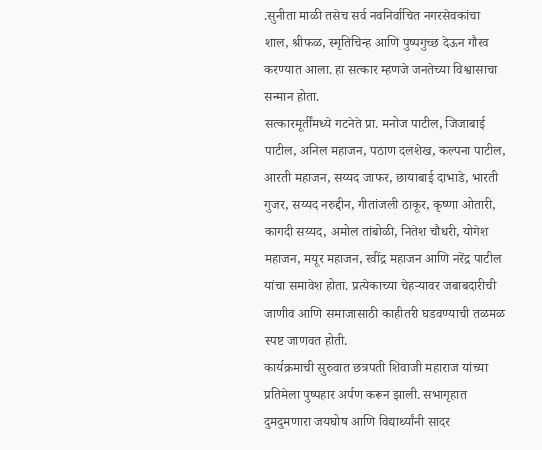.सुनीता माळी तसेच सर्व नवनिर्वाचित नगरसेवकांचा शाल, श्रीफळ, स्मृतिचिन्ह आणि पुष्पगुच्छ देऊन गौरव करण्यात आला. हा सत्कार म्हणजे जनतेच्या विश्वासाचा सन्मान होता.
सत्कारमूर्तींमध्ये गटनेते प्रा. मनोज पाटील, जिजाबाई पाटील, अनिल महाजन, पठाण दलशेख, कल्पना पाटील, आरती महाजन, सय्यद जाफर, छायाबाई दाभाडे, भारती गुजर, सय्यद नरुद्दीन, गीतांजली ठाकूर, कृष्णा ओतारी, कागदी सय्यद, अमोल तांबोळी, नितेश चौधरी, योगेश महाजन, मयूर महाजन, रवींद्र महाजन आणि नरेंद्र पाटील यांचा समावेश होता. प्रत्येकाच्या चेहऱ्यावर जबाबदारीची जाणीव आणि समाजासाठी काहीतरी घडवण्याची तळमळ स्पष्ट जाणवत होती.
कार्यक्रमाची सुरुवात छत्रपती शिवाजी महाराज यांच्या प्रतिमेला पुष्पहार अर्पण करून झाली. सभागृहात दुमदुमणारा जयघोष आणि विद्यार्थ्यांनी सादर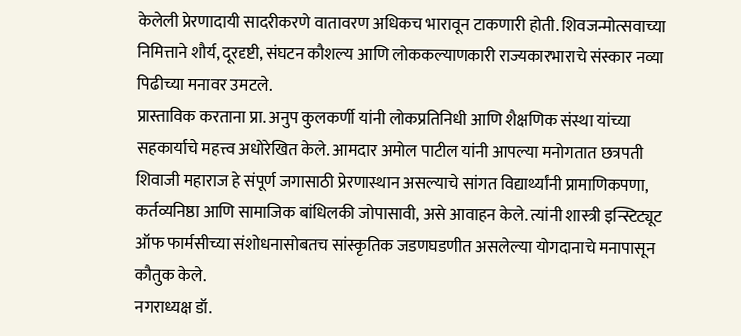केलेली प्रेरणादायी सादरीकरणे वातावरण अधिकच भारावून टाकणारी होती. शिवजन्मोत्सवाच्या निमित्ताने शौर्य, दूरदृष्टी, संघटन कौशल्य आणि लोककल्याणकारी राज्यकारभाराचे संस्कार नव्या पिढीच्या मनावर उमटले.
प्रास्ताविक करताना प्रा. अनुप कुलकर्णी यांनी लोकप्रतिनिधी आणि शैक्षणिक संस्था यांच्या सहकार्याचे महत्त्व अधोरेखित केले. आमदार अमोल पाटील यांनी आपल्या मनोगतात छत्रपती शिवाजी महाराज हे संपूर्ण जगासाठी प्रेरणास्थान असल्याचे सांगत विद्यार्थ्यांनी प्रामाणिकपणा, कर्तव्यनिष्ठा आणि सामाजिक बांधिलकी जोपासावी, असे आवाहन केले. त्यांनी शास्त्री इन्स्टिट्यूट ऑफ फार्मसीच्या संशोधनासोबतच सांस्कृतिक जडणघडणीत असलेल्या योगदानाचे मनापासून कौतुक केले.
नगराध्यक्ष डॉ.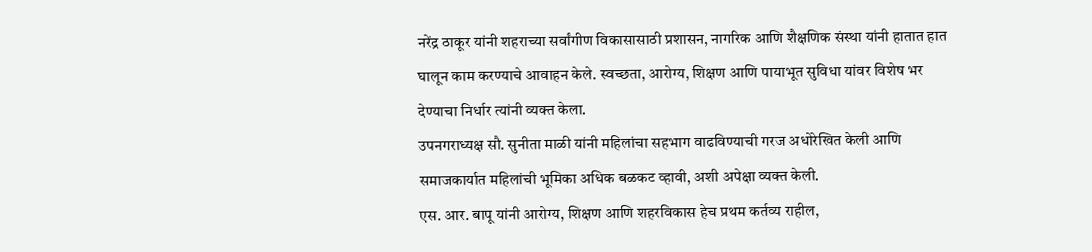नरेंद्र ठाकूर यांनी शहराच्या सर्वांगीण विकासासाठी प्रशासन, नागरिक आणि शैक्षणिक संस्था यांनी हातात हात घालून काम करण्याचे आवाहन केले. स्वच्छता, आरोग्य, शिक्षण आणि पायाभूत सुविधा यांवर विशेष भर देण्याचा निर्धार त्यांनी व्यक्त केला.
उपनगराध्यक्ष सौ. सुनीता माळी यांनी महिलांचा सहभाग वाढविण्याची गरज अधोरेखित केली आणि
समाजकार्यात महिलांची भूमिका अधिक बळकट व्हावी, अशी अपेक्षा व्यक्त केली.
एस. आर. बापू यांनी आरोग्य, शिक्षण आणि शहरविकास हेच प्रथम कर्तव्य राहील,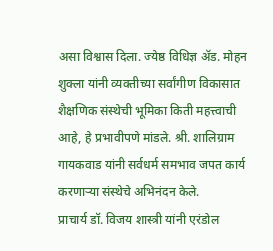असा विश्वास दिला. ज्येष्ठ विधिज्ञ ॲड. मोहन शुक्ला यांनी व्यक्तीच्या सर्वांगीण विकासात शैक्षणिक संस्थेची भूमिका किती महत्त्वाची आहे, हे प्रभावीपणे मांडले. श्री. शालिग्राम गायकवाड यांनी सर्वधर्म समभाव जपत कार्य करणाऱ्या संस्थेचे अभिनंदन केले.
प्राचार्य डॉ. विजय शास्त्री यांनी एरंडोल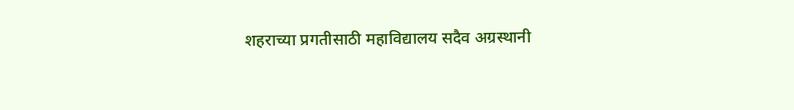शहराच्या प्रगतीसाठी महाविद्यालय सदैव अग्रस्थानी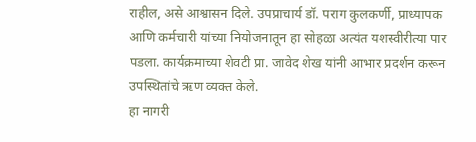राहील, असे आश्वासन दिले. उपप्राचार्य डॉ. पराग कुलकर्णी, प्राध्यापक आणि कर्मचारी यांच्या नियोजनातून हा सोहळा अत्यंत यशस्वीरीत्या पार पडला. कार्यक्रमाच्या शेवटी प्रा. जावेद शेख यांनी आभार प्रदर्शन करून उपस्थितांचे ऋण व्यक्त केले.
हा नागरी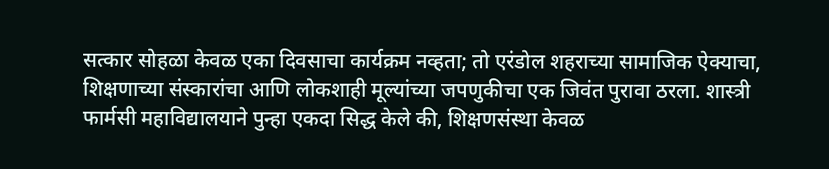सत्कार सोहळा केवळ एका दिवसाचा कार्यक्रम नव्हता; तो एरंडोल शहराच्या सामाजिक ऐक्याचा, शिक्षणाच्या संस्कारांचा आणि लोकशाही मूल्यांच्या जपणुकीचा एक जिवंत पुरावा ठरला. शास्त्री फार्मसी महाविद्यालयाने पुन्हा एकदा सिद्ध केले की, शिक्षणसंस्था केवळ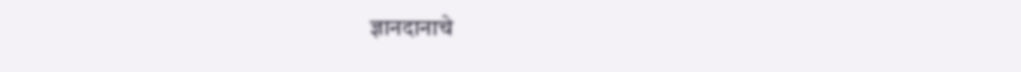ज्ञानदानाचे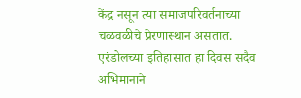केंद्र नसून त्या समाजपरिवर्तनाच्या चळवळीचे प्रेरणास्थान असतात.
एरंडोलच्या इतिहासात हा दिवस सदैव अभिमानाने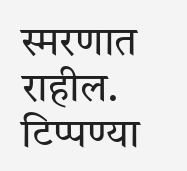स्मरणात राहील.
टिप्पण्या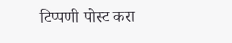टिप्पणी पोस्ट करा